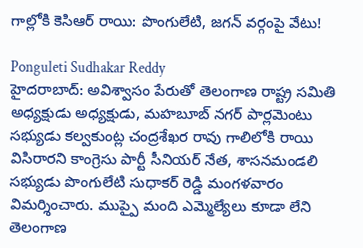గాల్లోకి కెసిఆర్ రాయి: పొంగులేటి, జగన్ వర్గంపై వేటు!

Ponguleti Sudhakar Reddy
హైదరాబాద్: అవిశ్వాసం పేరుతో తెలంగాణ రాష్ట్ర సమితి అధ్యక్షుడు అధ్యక్షుడు, మహబూబ్ నగర్ పార్లమెంటు సభ్యుడు కల్వకుంట్ల చంద్రశేఖర రావు గాలిలోకి రాయి విసిరారని కాంగ్రెసు పార్టీ సీనియర్ నేత, శాసనమండలి సభ్యుడు పొంగులేటి సుధాకర్ రెడ్డి మంగళవారం విమర్శించారు. ముప్పై మంది ఎమ్మెల్యేలు కూడా లేని తెలంగాణ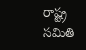రాష్ట్ర సమితి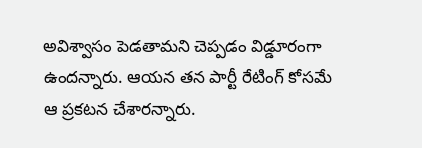అవిశ్వాసం పెడతామని చెప్పడం విడ్డూరంగా ఉందన్నారు. ఆయన తన పార్టీ రేటింగ్ కోసమే ఆ ప్రకటన చేశారన్నారు.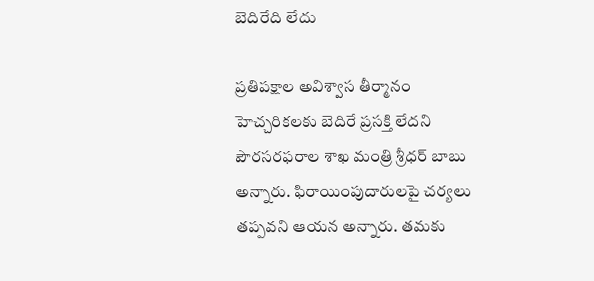బెదిరేది లేదు

ప్రతిపక్షాల అవిశ్వాస తీర్మానం హెచ్చరికలకు బెదిరే ప్రసక్తి లేదని పౌరసరఫరాల శాఖ మంత్రి శ్రీధర్ బాబు అన్నారు. ఫిరాయింపుదారులపై చర్యలు తప్పవని ఆయన అన్నారు. తమకు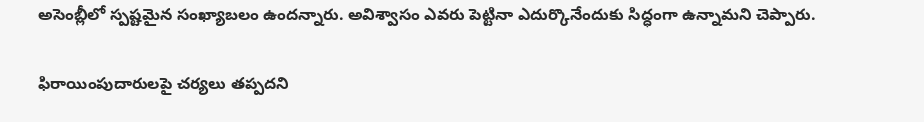అసెంబ్లీలో స్పష్టమైన సంఖ్యాబలం ఉందన్నారు. అవిశ్వాసం ఎవరు పెట్టినా ఎదుర్కొనేందుకు సిద్ధంగా ఉన్నామని చెప్పారు.

ఫిరాయింపుదారులపై చర్యలు తప్పదని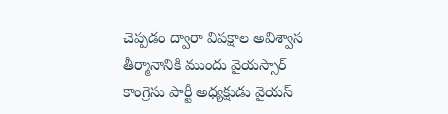చెప్పడం ద్వారా విపక్షాల అవిశ్వాస తీర్మానానికి ముందు వైయస్సార్ కాంగ్రెసు పార్టీ అధ్యక్షుడు వైయస్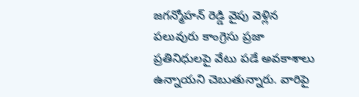జగన్మోహన్ రెడ్డి వైపు వెళ్లిన పలువురు కాంగ్రెసు ప్రజా ప్రతినిధులపై వేటు పడే అవకాశాలు ఉన్నాయని చెబుతున్నారు. వారిపై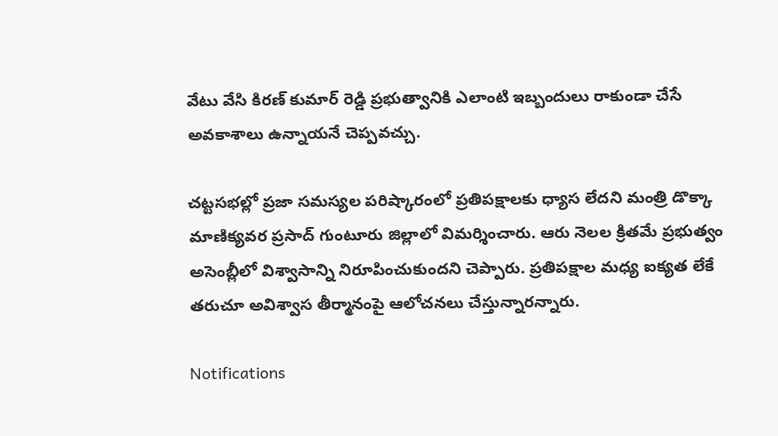వేటు వేసి కిరణ్ కుమార్ రెడ్డి ప్రభుత్వానికి ఎలాంటి ఇబ్బందులు రాకుండా చేసే అవకాశాలు ఉన్నాయనే చెప్పవచ్చు.

చట్టసభల్లో ప్రజా సమస్యల పరిష్కారంలో ప్రతిపక్షాలకు ధ్యాస లేదని మంత్రి డొక్కా మాణిక్యవర ప్రసాద్ గుంటూరు జిల్లాలో విమర్శించారు. ఆరు నెలల క్రితమే ప్రభుత్వం అసెంబ్లీలో విశ్వాసాన్ని నిరూపించుకుందని చెప్పారు. ప్రతిపక్షాల మధ్య ఐక్యత లేకే తరుచూ అవిశ్వాస తీర్మానంపై ఆలోచనలు చేస్తున్నారన్నారు.

Notifications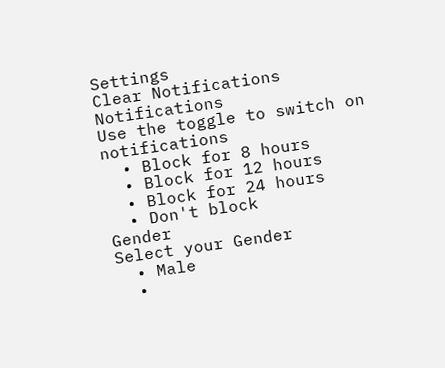Settings
Clear Notifications
Notifications
Use the toggle to switch on notifications
  • Block for 8 hours
  • Block for 12 hours
  • Block for 24 hours
  • Don't block
Gender
Select your Gender
  • Male
  •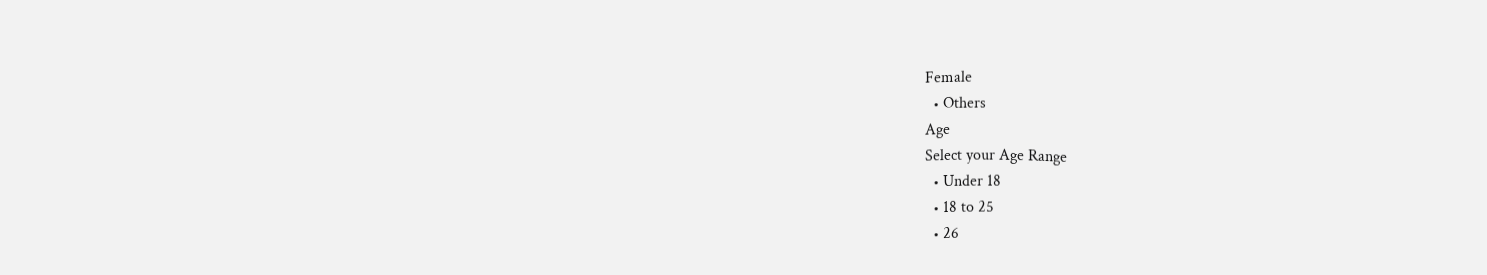Female
  • Others
Age
Select your Age Range
  • Under 18
  • 18 to 25
  • 26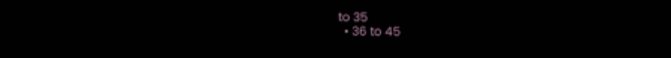to 35
  • 36 to 45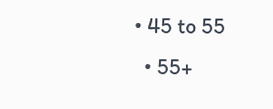• 45 to 55
  • 55+